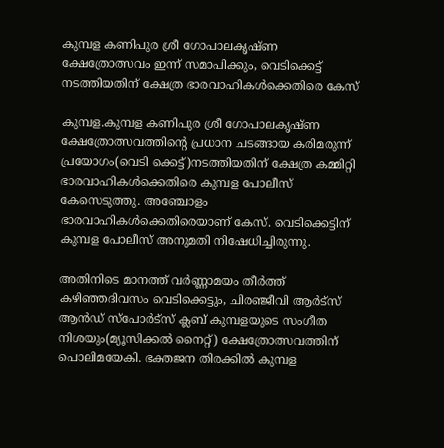കുമ്പള കണിപുര ശ്രീ ഗോപാലകൃഷ്ണ ക്ഷേത്രോത്സവം ഇന്ന് സമാപിക്കും, വെടിക്കെട്ട് നടത്തിയതിന് ക്ഷേത്ര ഭാരവാഹികള്‍ക്കെതിരെ കേസ്

കുമ്പള.കുമ്പള കണിപുര ശ്രീ ഗോപാലകൃഷ്ണ ക്ഷേത്രോത്സവത്തിന്റെ പ്രധാന ചടങ്ങായ കരിമരുന്ന് പ്രയോഗം(വെടി ക്കെട്ട്)നടത്തിയതിന് ക്ഷേത്ര കമ്മിറ്റി ഭാരവാഹികള്‍ക്കെതിരെ കുമ്പള പോലീസ് കേസെടുത്തു. അഞ്ചോളം ഭാരവാഹികള്‍ക്കെതിരെയാണ് കേസ്. വെടിക്കെട്ടിന് കുമ്പള പോലീസ് അനുമതി നിഷേധിച്ചിരുന്നു.

അതിനിടെ മാനത്ത് വര്‍ണ്ണാമയം തീര്‍ത്ത് കഴിഞ്ഞദിവസം വെടിക്കെട്ടും, ചിരഞ്ജീവി ആര്‍ട്‌സ് ആന്‍ഡ് സ്‌പോര്‍ട്‌സ് ക്ലബ് കുമ്പളയുടെ സംഗീത നിശയും(മ്യൂസിക്കല്‍ നൈറ്റ്) ക്ഷേത്രോത്സവത്തിന് പൊലിമയേകി. ഭക്തജന തിരക്കില്‍ കുമ്പള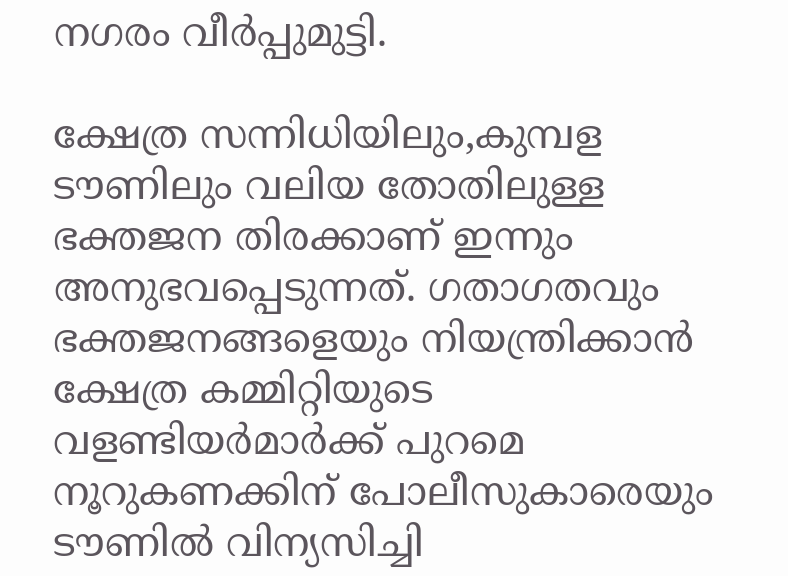നഗരം വീര്‍പ്പുമുട്ടി.

ക്ഷേത്ര സന്നിധിയിലും,കുമ്പള ടൗണിലും വലിയ തോതിലുള്ള ഭക്തജന തിരക്കാണ് ഇന്നും അനുഭവപ്പെടുന്നത്. ഗതാഗതവും ഭക്തജനങ്ങളെയും നിയന്ത്രിക്കാന്‍ ക്ഷേത്ര കമ്മിറ്റിയുടെ വളണ്ടിയര്‍മാര്‍ക്ക് പുറമെ നൂറുകണക്കിന് പോലീസുകാരെയും ടൗണില്‍ വിന്യസിച്ചി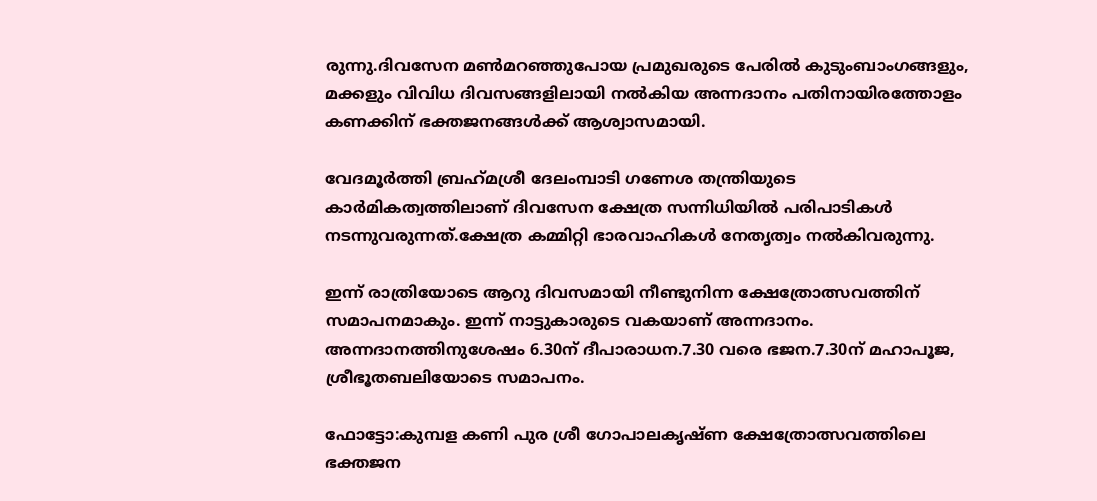രുന്നു.ദിവസേന മണ്‍മറഞ്ഞുപോയ പ്രമുഖരുടെ പേരില്‍ കുടുംബാംഗങ്ങളും, മക്കളും വിവിധ ദിവസങ്ങളിലായി നല്‍കിയ അന്നദാനം പതിനായിരത്തോളം കണക്കിന് ഭക്തജനങ്ങള്‍ക്ക് ആശ്വാസമായി.

വേദമൂര്‍ത്തി ബ്രഹ്‌മശ്രീ ദേലംമ്പാടി ഗണേശ തന്ത്രിയുടെ കാര്‍മികത്വത്തിലാണ് ദിവസേന ക്ഷേത്ര സന്നിധിയില്‍ പരിപാടികള്‍ നടന്നുവരുന്നത്.ക്ഷേത്ര കമ്മിറ്റി ഭാരവാഹികള്‍ നേതൃത്വം നല്‍കിവരുന്നു.

ഇന്ന് രാത്രിയോടെ ആറു ദിവസമായി നീണ്ടുനിന്ന ക്ഷേത്രോത്സവത്തിന് സമാപനമാകും. ഇന്ന് നാട്ടുകാരുടെ വകയാണ് അന്നദാനം. അന്നദാനത്തിനുശേഷം 6.30ന് ദീപാരാധന.7.30 വരെ ഭജന.7.30ന് മഹാപൂജ, ശ്രീഭൂതബലിയോടെ സമാപനം.

ഫോട്ടോ:കുമ്പള കണി പുര ശ്രീ ഗോപാലകൃഷ്ണ ക്ഷേത്രോത്സവത്തിലെ ഭക്തജന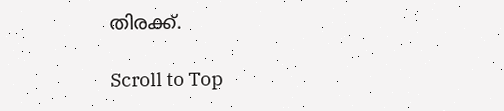തിരക്ക്.

Scroll to Top